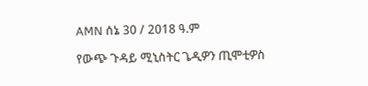AMN ሰኔ 30 / 2018 ዓ.ም

የውጭ ጉዳይ ሚኒስትር ጌዲዎን ጢሞቲዎስ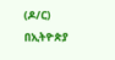(ዶ/ር) በኢትዮጵያ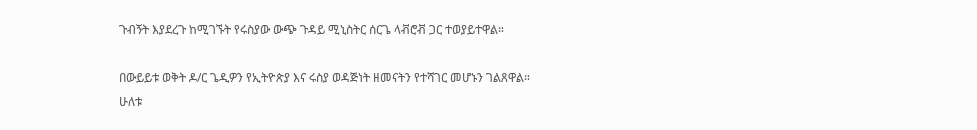ጉብኝት እያደረጉ ከሚገኙት የሩስያው ውጭ ጉዳይ ሚኒስትር ሰርጌ ላቭሮቭ ጋር ተወያይተዋል።

በውይይቱ ወቅት ዶ/ር ጌዲዎን የኢትዮጵያ እና ሩስያ ወዳጅነት ዘመናትን የተሻገር መሆኑን ገልጸዋል።
ሁለቱ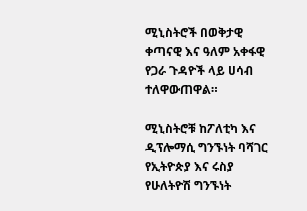ሚኒስትሮች በወቅታዊ ቀጣናዊ እና ዓለም አቀፋዊ የጋራ ጉዳዮች ላይ ሀሳብ ተለዋውጠዋል።

ሚኒስትሮቹ ከፖለቲካ እና ዲፕሎማሲ ግንኙነት ባሻገር የኢትዮጵያ እና ሩስያ የሁለትዮሽ ግንኙነት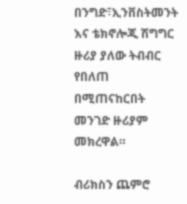በንግድ፣ኢንቨስትመንት እና ቴክኖሎጂ ሽግግር ዙሪያ ያለው ትብብር የበለጠ በሚጠናከርበት መንገድ ዙሪያም መክረዋል።

ብሪክስን ጨምሮ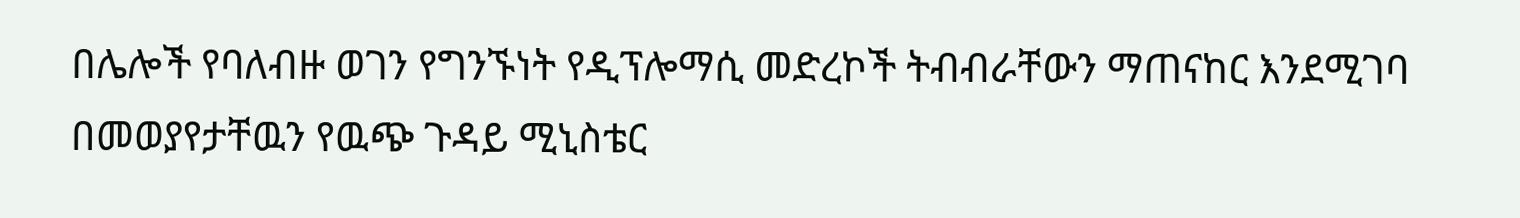በሌሎች የባለብዙ ወገን የግንኙነት የዲፕሎማሲ መድረኮች ትብብራቸውን ማጠናከር እንደሚገባ በመወያየታቸዉን የዉጭ ጉዳይ ሚኒስቴር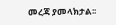መረጃ ያመላክታል፡፡